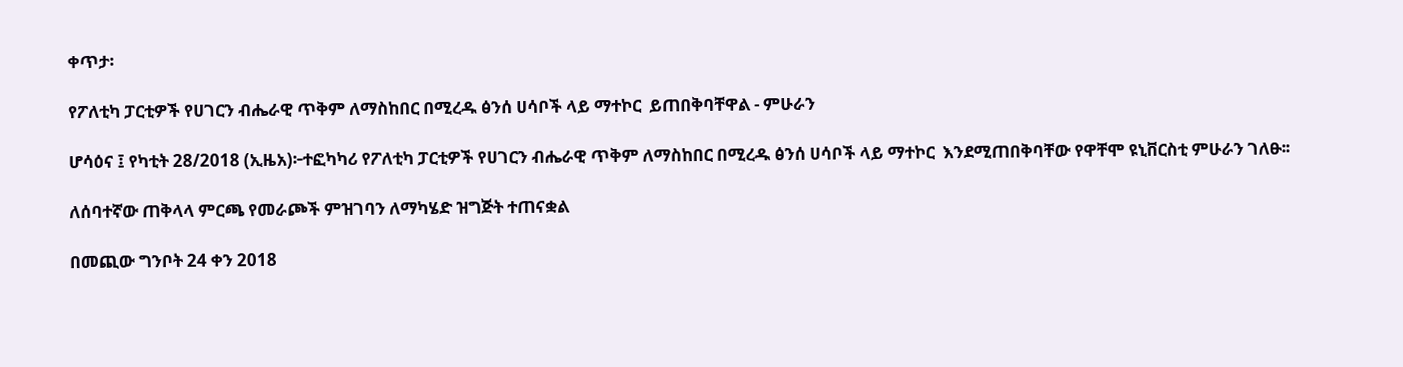ቀጥታ፡

የፖለቲካ ፓርቲዎች የሀገርን ብሔራዊ ጥቅም ለማስከበር በሚረዱ ፅንሰ ሀሳቦች ላይ ማተኮር  ይጠበቅባቸዋል - ምሁራን

ሆሳዕና ፤ የካቲት 28/2018 (ኢዜአ)፦ተፎካካሪ የፖለቲካ ፓርቲዎች የሀገርን ብሔራዊ ጥቅም ለማስከበር በሚረዱ ፅንሰ ሀሳቦች ላይ ማተኮር  እንደሚጠበቅባቸው የዋቸሞ ዩኒቨርስቲ ምሁራን ገለፁ፡፡

ለሰባተኛው ጠቅላላ ምርጫ የመራጮች ምዝገባን ለማካሄድ ዝግጅት ተጠናቋል

በመጪው ግንቦት 24 ቀን 2018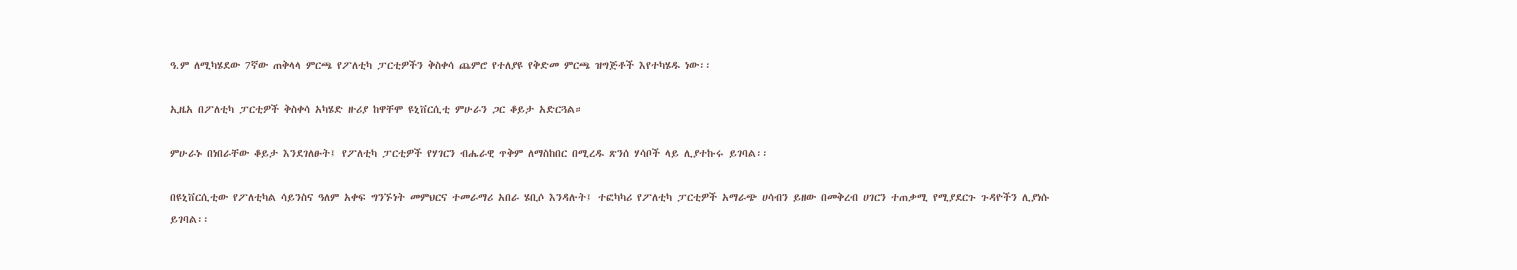ዓ.ም ለሚካሄደው 7ኛው ጠቅላላ ምርጫ የፖለቲካ ፓርቲዎችን ቅስቀሳ ጨምሮ የተለያዩ የቅድመ ምርጫ ዝግጅቶች እየተካሄዱ ነው፡፡

ኢዜአ በፖለቲካ ፓርቲዎች ቅስቀሳ አካሄድ ዙሪያ ከዋቸሞ ዩኒቨርሲቲ ምሁራን ጋር ቆይታ አድርጓል።

ምሁራኑ በነበራቸው ቆይታ እንደገለፁት፤ የፖለቲካ ፓርቲዎች የሃገርን ብሔራዊ ጥቅም ለማስከበር በሚረዱ ጽንሰ ሃሳቦች ላይ ሊያተኩሩ ይገባል፡፡

በዩኒቨርሲቲው የፖለቲካል ሳይንስና ዓለም አቀፍ ግንኙነት መምህርና ተመራማሪ አበራ ሄቢሶ እንዳሉት፤ ተፎካካሪ የፖለቲካ ፓርቲዎች አማራጭ ሀሳብን ይዘው በመቅረብ ሀገርን ተጠቃሚ የሚያደርጉ ጉዳዮችን ሊያነሱ ይገባል፡፡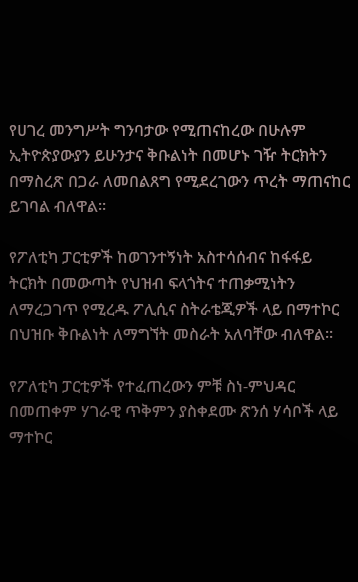የሀገረ መንግሥት ግንባታው የሚጠናከረው በሁሉም ኢትዮጵያውያን ይሁንታና ቅቡልነት በመሆኑ ገዥ ትርክትን በማስረጽ በጋራ ለመበልጸግ የሚደረገውን ጥረት ማጠናከር ይገባል ብለዋል፡፡

የፖለቲካ ፓርቲዎች ከወገንተኝነት አስተሳሰብና ከፋፋይ ትርክት በመውጣት የህዝብ ፍላጎትና ተጠቃሚነትን ለማረጋገጥ የሚረዱ ፖሊሲና ስትራቴጂዎች ላይ በማተኮር በህዝቡ ቅቡልነት ለማግኘት መስራት አለባቸው ብለዋል፡፡

የፖለቲካ ፓርቲዎች የተፈጠረውን ምቹ ስነ-ምህዳር በመጠቀም ሃገራዊ ጥቅምን ያስቀደሙ ጽንሰ ሃሳቦች ላይ ማተኮር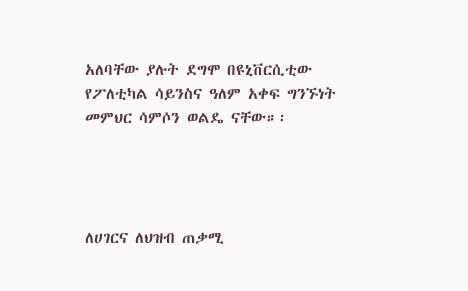አለባቸው ያሉት ደግሞ በዩኒቨርሲቲው የፖለቲካል ሳይንስና ዓለም አቀፍ ግንኙነት መምህር ሳምሶን ወልዴ ናቸው።፡




ለሀገርና ለህዝብ ጠቃሚ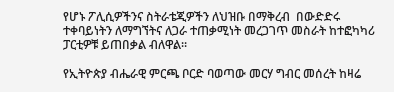የሆኑ ፖሊሲዎችንና ስትራቴጂዎችን ለህዝቡ በማቅረብ  በውድድሩ ተቀባይነትን ለማግኘትና ለጋራ ተጠቃሚነት መረጋገጥ መስራት ከተፎካካሪ ፓርቲዎቹ ይጠበቃል ብለዋል።

የኢትዮጵያ ብሔራዊ ምርጫ ቦርድ ባወጣው መርሃ ግብር መሰረት ከዛሬ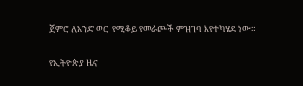ጀምሮ ለአንድ ወር  የሚቆይ የመራጮች ምዝገባ እየተካሄደ ነው።

የኢትዮጵያ ዜና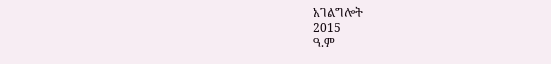አገልግሎት
2015
ዓ.ም